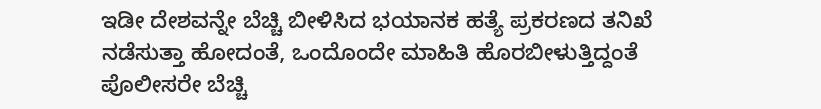ಇಡೀ ದೇಶವನ್ನೇ ಬೆಚ್ಚಿ ಬೀಳಿಸಿದ ಭಯಾನಕ ಹತ್ಯೆ ಪ್ರಕರಣದ ತನಿಖೆ ನಡೆಸುತ್ತಾ ಹೋದಂತೆ, ಒಂದೊಂದೇ ಮಾಹಿತಿ ಹೊರಬೀಳುತ್ತಿದ್ದಂತೆ ಪೊಲೀಸರೇ ಬೆಚ್ಚಿ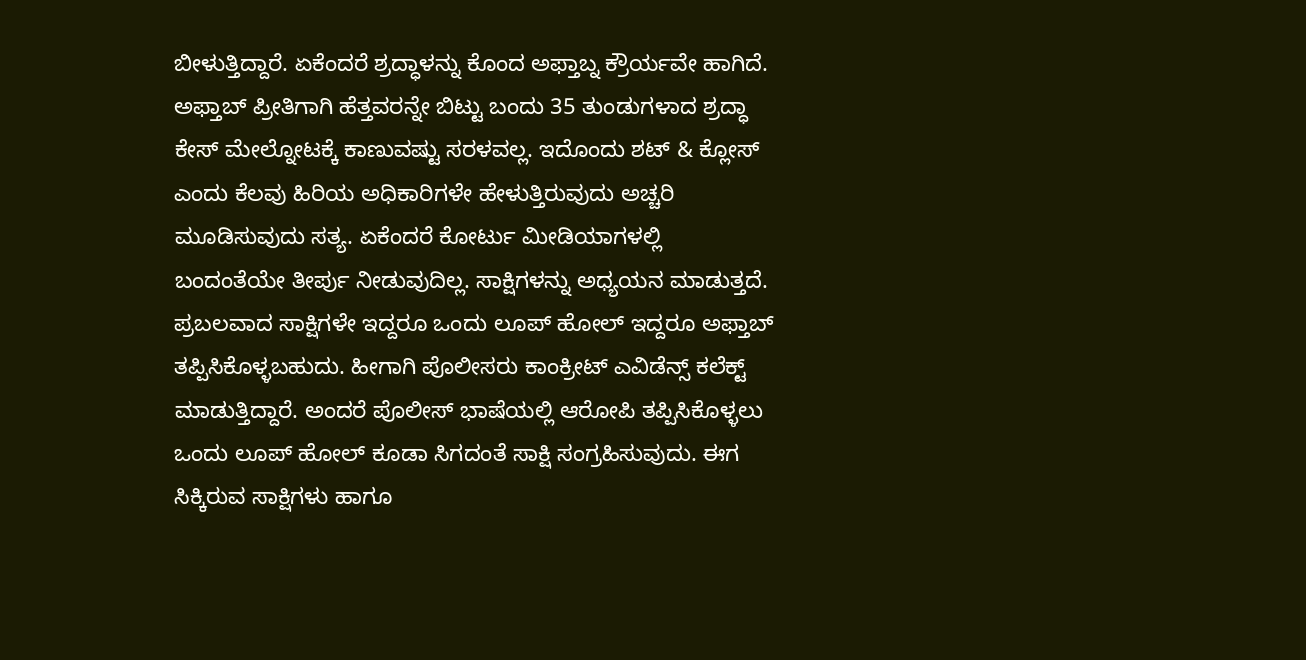ಬೀಳುತ್ತಿದ್ದಾರೆ. ಏಕೆಂದರೆ ಶ್ರದ್ಧಾಳನ್ನು ಕೊಂದ ಅಫ್ತಾಬ್ನ ಕ್ರೌರ್ಯವೇ ಹಾಗಿದೆ. ಅಫ್ತಾಬ್ ಪ್ರೀತಿಗಾಗಿ ಹೆತ್ತವರನ್ನೇ ಬಿಟ್ಟು ಬಂದು 35 ತುಂಡುಗಳಾದ ಶ್ರದ್ಧಾ ಕೇಸ್ ಮೇಲ್ನೋಟಕ್ಕೆ ಕಾಣುವಷ್ಟು ಸರಳವಲ್ಲ. ಇದೊಂದು ಶಟ್ & ಕ್ಲೋಸ್ ಎಂದು ಕೆಲವು ಹಿರಿಯ ಅಧಿಕಾರಿಗಳೇ ಹೇಳುತ್ತಿರುವುದು ಅಚ್ಚರಿ ಮೂಡಿಸುವುದು ಸತ್ಯ. ಏಕೆಂದರೆ ಕೋರ್ಟು ಮೀಡಿಯಾಗಳಲ್ಲಿ ಬಂದಂತೆಯೇ ತೀರ್ಪು ನೀಡುವುದಿಲ್ಲ. ಸಾಕ್ಷಿಗಳನ್ನು ಅಧ್ಯಯನ ಮಾಡುತ್ತದೆ. ಪ್ರಬಲವಾದ ಸಾಕ್ಷಿಗಳೇ ಇದ್ದರೂ ಒಂದು ಲೂಪ್ ಹೋಲ್ ಇದ್ದರೂ ಅಫ್ತಾಬ್ ತಪ್ಪಿಸಿಕೊಳ್ಳಬಹುದು. ಹೀಗಾಗಿ ಪೊಲೀಸರು ಕಾಂಕ್ರೀಟ್ ಎವಿಡೆನ್ಸ್ ಕಲೆಕ್ಟ್ ಮಾಡುತ್ತಿದ್ದಾರೆ. ಅಂದರೆ ಪೊಲೀಸ್ ಭಾಷೆಯಲ್ಲಿ ಆರೋಪಿ ತಪ್ಪಿಸಿಕೊಳ್ಳಲು ಒಂದು ಲೂಪ್ ಹೋಲ್ ಕೂಡಾ ಸಿಗದಂತೆ ಸಾಕ್ಷಿ ಸಂಗ್ರಹಿಸುವುದು. ಈಗ ಸಿಕ್ಕಿರುವ ಸಾಕ್ಷಿಗಳು ಹಾಗೂ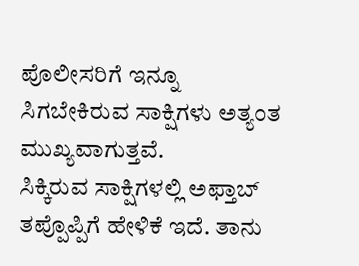ಪೊಲೀಸರಿಗೆ ಇನ್ನೂ ಸಿಗಬೇಕಿರುವ ಸಾಕ್ಷಿಗಳು ಅತ್ಯಂತ ಮುಖ್ಯವಾಗುತ್ತವೆ.
ಸಿಕ್ಕಿರುವ ಸಾಕ್ಷಿಗಳಲ್ಲಿ ಅಫ್ತಾಬ್ ತಪ್ಪೊಪ್ಪಿಗೆ ಹೇಳಿಕೆ ಇದೆ. ತಾನು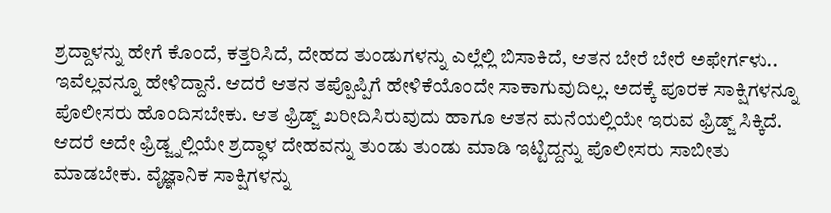ಶ್ರದ್ದಾಳನ್ನು ಹೇಗೆ ಕೊಂದೆ, ಕತ್ತರಿಸಿದೆ, ದೇಹದ ತುಂಡುಗಳನ್ನು ಎಲ್ಲೆಲ್ಲಿ ಬಿಸಾಕಿದೆ, ಆತನ ಬೇರೆ ಬೇರೆ ಅಫೇರ್ಗಳು.. ಇವೆಲ್ಲವನ್ನೂ ಹೇಳಿದ್ದಾನೆ. ಆದರೆ ಆತನ ತಪ್ಪೊಪ್ಪಿಗೆ ಹೇಳಿಕೆಯೊಂದೇ ಸಾಕಾಗುವುದಿಲ್ಲ. ಅದಕ್ಕೆ ಪೂರಕ ಸಾಕ್ಷಿಗಳನ್ನೂ ಪೊಲೀಸರು ಹೊಂದಿಸಬೇಕು. ಆತ ಫ್ರಿಡ್ಜ್ ಖರೀದಿಸಿರುವುದು ಹಾಗೂ ಆತನ ಮನೆಯಲ್ಲಿಯೇ ಇರುವ ಫ್ರಿಡ್ಜ್ ಸಿಕ್ಕಿದೆ. ಆದರೆ ಅದೇ ಫ್ರಿಡ್ಜ್ನಲ್ಲಿಯೇ ಶ್ರದ್ಧಾಳ ದೇಹವನ್ನು ತುಂಡು ತುಂಡು ಮಾಡಿ ಇಟ್ಟಿದ್ದನ್ನು ಪೊಲೀಸರು ಸಾಬೀತು ಮಾಡಬೇಕು. ವೈಜ್ಞಾನಿಕ ಸಾಕ್ಷಿಗಳನ್ನು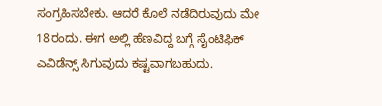ಸಂಗ್ರಹಿಸಬೇಕು. ಆದರೆ ಕೊಲೆ ನಡೆದಿರುವುದು ಮೇ 18ರಂದು. ಈಗ ಅಲ್ಲಿ ಹೆಣವಿದ್ದ ಬಗ್ಗೆ ಸೈಂಟಿಫಿಕ್ ಎವಿಡೆನ್ಸ್ ಸಿಗುವುದು ಕಷ್ಟವಾಗಬಹುದು.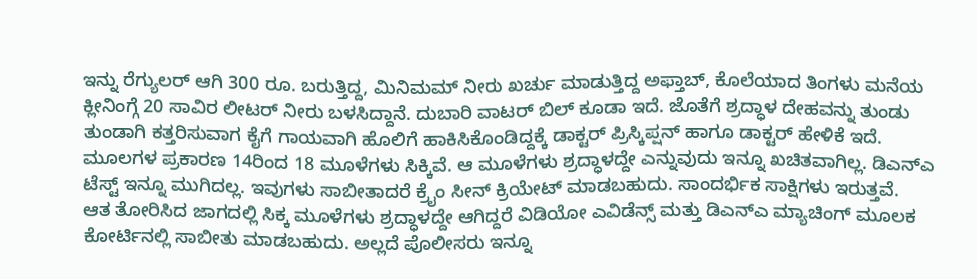ಇನ್ನು ರೆಗ್ಯುಲರ್ ಆಗಿ 300 ರೂ. ಬರುತ್ತಿದ್ದ, ಮಿನಿಮಮ್ ನೀರು ಖರ್ಚು ಮಾಡುತ್ತಿದ್ದ ಅಫ್ತಾಬ್, ಕೊಲೆಯಾದ ತಿಂಗಳು ಮನೆಯ ಕ್ಲೀನಿಂಗ್ಗೆ 20 ಸಾವಿರ ಲೀಟರ್ ನೀರು ಬಳಸಿದ್ದಾನೆ. ದುಬಾರಿ ವಾಟರ್ ಬಿಲ್ ಕೂಡಾ ಇದೆ. ಜೊತೆಗೆ ಶ್ರದ್ಧಾಳ ದೇಹವನ್ನು ತುಂಡು ತುಂಡಾಗಿ ಕತ್ತರಿಸುವಾಗ ಕೈಗೆ ಗಾಯವಾಗಿ ಹೊಲಿಗೆ ಹಾಕಿಸಿಕೊಂಡಿದ್ದಕ್ಕೆ ಡಾಕ್ಟರ್ ಪ್ರಿಸ್ಕಿಪ್ಷನ್ ಹಾಗೂ ಡಾಕ್ಟರ್ ಹೇಳಿಕೆ ಇದೆ.
ಮೂಲಗಳ ಪ್ರಕಾರಣ 14ರಿಂದ 18 ಮೂಳೆಗಳು ಸಿಕ್ಕಿವೆ. ಆ ಮೂಳೆಗಳು ಶ್ರದ್ಧಾಳದ್ದೇ ಎನ್ನುವುದು ಇನ್ನೂ ಖಚಿತವಾಗಿಲ್ಲ. ಡಿಎನ್ಎ ಟೆಸ್ಟ್ ಇನ್ನೂ ಮುಗಿದಲ್ಲ. ಇವುಗಳು ಸಾಬೀತಾದರೆ ಕ್ರೈಂ ಸೀನ್ ಕ್ರಿಯೇಟ್ ಮಾಡಬಹುದು. ಸಾಂದರ್ಭಿಕ ಸಾಕ್ಷಿಗಳು ಇರುತ್ತವೆ.
ಆತ ತೋರಿಸಿದ ಜಾಗದಲ್ಲಿ ಸಿಕ್ಕ ಮೂಳೆಗಳು ಶ್ರದ್ಧಾಳದ್ದೇ ಆಗಿದ್ದರೆ ವಿಡಿಯೋ ಎವಿಡೆನ್ಸ್ ಮತ್ತು ಡಿಎನ್ಎ ಮ್ಯಾಚಿಂಗ್ ಮೂಲಕ ಕೋರ್ಟಿನಲ್ಲಿ ಸಾಬೀತು ಮಾಡಬಹುದು. ಅಲ್ಲದೆ ಪೊಲೀಸರು ಇನ್ನೂ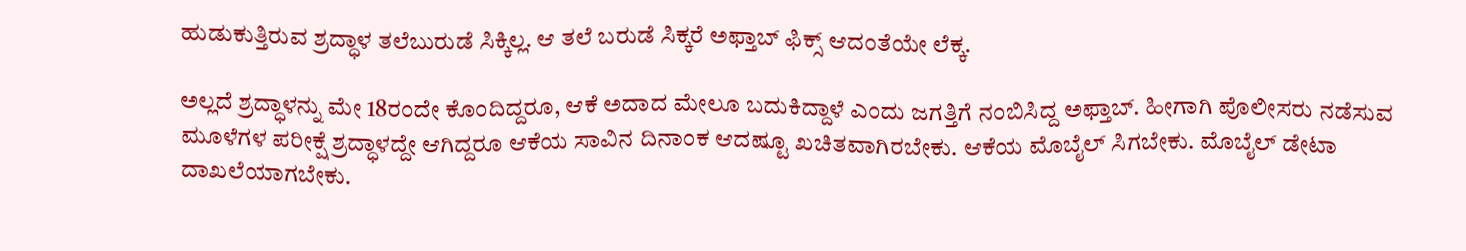ಹುಡುಕುತ್ತಿರುವ ಶ್ರದ್ಧಾಳ ತಲೆಬುರುಡೆ ಸಿಕ್ಕಿಲ್ಲ. ಆ ತಲೆ ಬರುಡೆ ಸಿಕ್ಕರೆ ಅಫ್ತಾಬ್ ಫಿಕ್ಸ್ ಆದಂತೆಯೇ ಲೆಕ್ಕ.

ಅಲ್ಲದೆ ಶ್ರದ್ಧಾಳನ್ನು ಮೇ 18ರಂದೇ ಕೊಂದಿದ್ದರೂ, ಆಕೆ ಅದಾದ ಮೇಲೂ ಬದುಕಿದ್ದಾಳೆ ಎಂದು ಜಗತ್ತಿಗೆ ನಂಬಿಸಿದ್ದ ಅಫ್ತಾಬ್. ಹೀಗಾಗಿ ಪೊಲೀಸರು ನಡೆಸುವ ಮೂಳೆಗಳ ಪರೀಕ್ಷೆ ಶ್ರದ್ಧಾಳದ್ದೇ ಆಗಿದ್ದರೂ ಆಕೆಯ ಸಾವಿನ ದಿನಾಂಕ ಆದಷ್ಟೂ ಖಚಿತವಾಗಿರಬೇಕು. ಆಕೆಯ ಮೊಬೈಲ್ ಸಿಗಬೇಕು. ಮೊಬೈಲ್ ಡೇಟಾ ದಾಖಲೆಯಾಗಬೇಕು.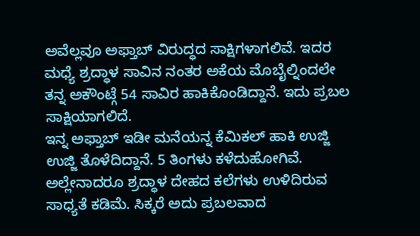ಅವೆಲ್ಲವೂ ಅಫ್ತಾಬ್ ವಿರುದ್ಧದ ಸಾಕ್ಷಿಗಳಾಗಲಿವೆ. ಇದರ ಮಧ್ಯೆ ಶ್ರದ್ಧಾಳ ಸಾವಿನ ನಂತರ ಅಕೆಯ ಮೊಬೈಲ್ನಿಂದಲೇ ತನ್ನ ಅಕೌಂಟ್ಗೆ 54 ಸಾವಿರ ಹಾಕಿಕೊಂಡಿದ್ದಾನೆ. ಇದು ಪ್ರಬಲ ಸಾಕ್ಷಿಯಾಗಲಿದೆ.
ಇನ್ನ ಅಫ್ತಾಬ್ ಇಡೀ ಮನೆಯನ್ನ ಕೆಮಿಕಲ್ ಹಾಕಿ ಉಜ್ಜಿ ಉಜ್ಜಿ ತೊಳೆದಿದ್ದಾನೆ. 5 ತಿಂಗಳು ಕಳೆದುಹೋಗಿವೆ. ಅಲ್ಲೇನಾದರೂ ಶ್ರದ್ಧಾಳ ದೇಹದ ಕಲೆಗಳು ಉಳಿದಿರುವ ಸಾಧ್ಯತೆ ಕಡಿಮೆ. ಸಿಕ್ಕರೆ ಅದು ಪ್ರಬಲವಾದ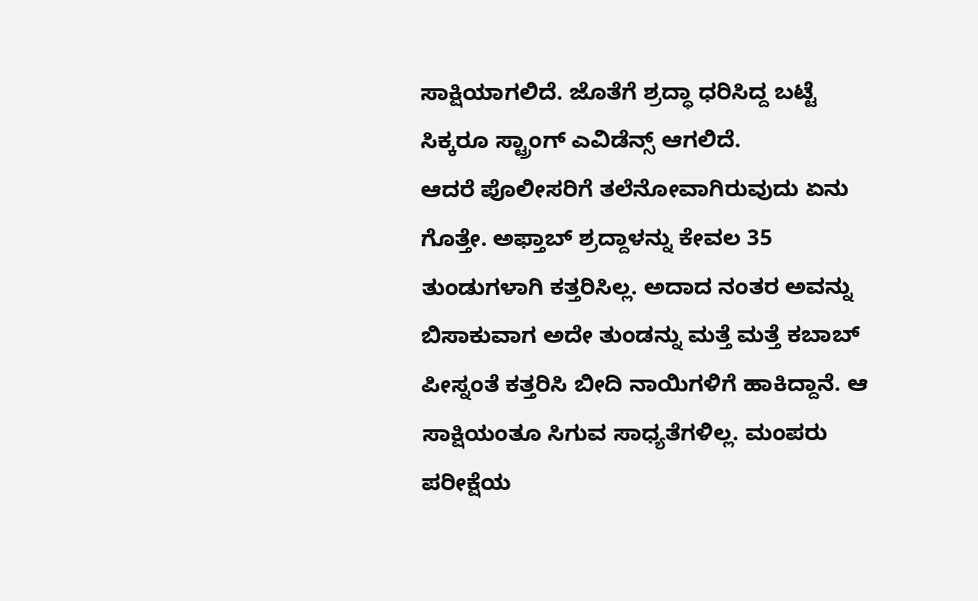ಸಾಕ್ಷಿಯಾಗಲಿದೆ. ಜೊತೆಗೆ ಶ್ರದ್ಧಾ ಧರಿಸಿದ್ದ ಬಟ್ಟೆ ಸಿಕ್ಕರೂ ಸ್ಟ್ರಾಂಗ್ ಎವಿಡೆನ್ಸ್ ಆಗಲಿದೆ.
ಆದರೆ ಪೊಲೀಸರಿಗೆ ತಲೆನೋವಾಗಿರುವುದು ಏನು ಗೊತ್ತೇ. ಅಫ್ತಾಬ್ ಶ್ರದ್ದಾಳನ್ನು ಕೇವಲ 35 ತುಂಡುಗಳಾಗಿ ಕತ್ತರಿಸಿಲ್ಲ. ಅದಾದ ನಂತರ ಅವನ್ನು ಬಿಸಾಕುವಾಗ ಅದೇ ತುಂಡನ್ನು ಮತ್ತೆ ಮತ್ತೆ ಕಬಾಬ್ ಪೀಸ್ನಂತೆ ಕತ್ತರಿಸಿ ಬೀದಿ ನಾಯಿಗಳಿಗೆ ಹಾಕಿದ್ದಾನೆ. ಆ ಸಾಕ್ಷಿಯಂತೂ ಸಿಗುವ ಸಾಧ್ಯತೆಗಳಿಲ್ಲ. ಮಂಪರು ಪರೀಕ್ಷೆಯ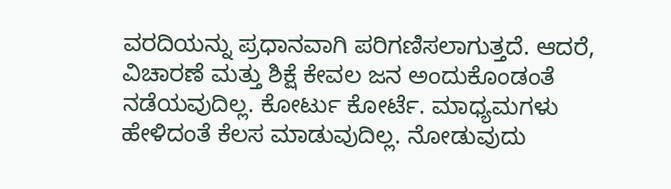ವರದಿಯನ್ನು ಪ್ರಧಾನವಾಗಿ ಪರಿಗಣಿಸಲಾಗುತ್ತದೆ. ಆದರೆ, ವಿಚಾರಣೆ ಮತ್ತು ಶಿಕ್ಷೆ ಕೇವಲ ಜನ ಅಂದುಕೊಂಡಂತೆ ನಡೆಯವುದಿಲ್ಲ. ಕೋರ್ಟು ಕೋರ್ಟೆ. ಮಾಧ್ಯಮಗಳು ಹೇಳಿದಂತೆ ಕೆಲಸ ಮಾಡುವುದಿಲ್ಲ. ನೋಡುವುದು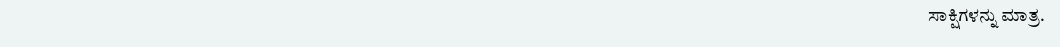ಸಾಕ್ಷಿಗಳನ್ನು ಮಾತ್ರ.